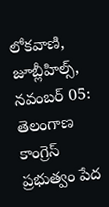లోకవాణి, జూబ్లీహిల్స్, నవంబర్ 05: తెలంగాణ కాంగ్రెస్ ప్రభుత్వం పేద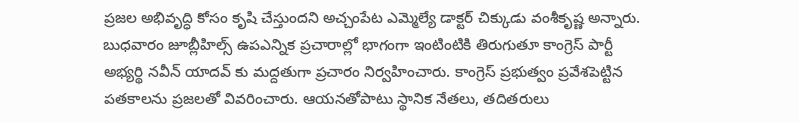ప్రజల అభివృద్ధి కోసం కృషి చేస్తుందని అచ్చంపేట ఎమ్మెల్యే డాక్టర్ చిక్కుడు వంశీకృష్ణ అన్నారు. బుధవారం జూబ్లీహిల్స్ ఉపఎన్నిక ప్రచారాల్లో భాగంగా ఇంటింటికి తిరుగుతూ కాంగ్రెస్ పార్టీ అభ్యర్థి నవీన్ యాదవ్ కు మద్దతుగా ప్రచారం నిర్వహించారు. కాంగ్రెస్ ప్రభుత్వం ప్రవేశపెట్టిన పతకాలను ప్రజలతో వివరించారు. ఆయనతోపాటు స్థానిక నేతలు, తదితరులు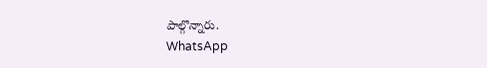పాల్గొన్నారు.
WhatsApp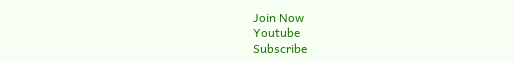Join Now
Youtube
Subscribe